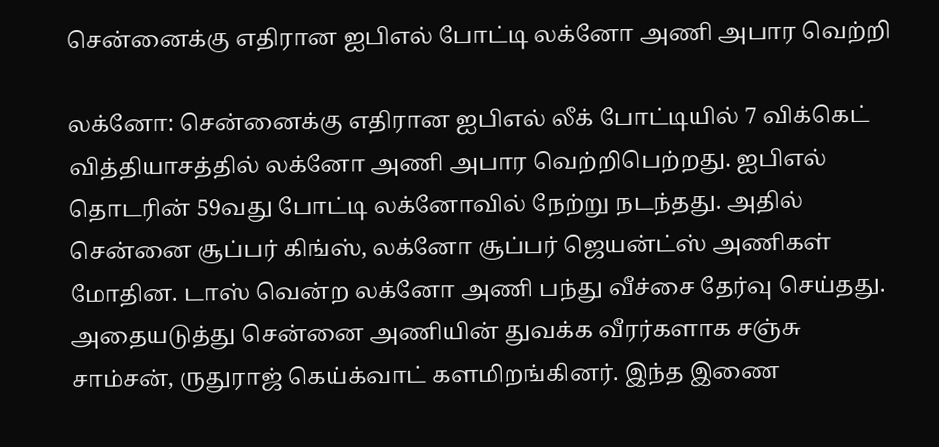சென்னைக்கு எதிரான ஐபிஎல் போட்டி லக்னோ அணி அபார வெற்றி

லக்னோ: சென்னைக்கு எதிரான ஐபிஎல் லீக் போட்டியில் 7 விக்கெட் வித்தியாசத்தில் லக்னோ அணி அபார வெற்றிபெற்றது. ஐபிஎல் தொடரின் 59வது போட்டி லக்னோவில் நேற்று நடந்தது. அதில் சென்னை சூப்பர் கிங்ஸ், லக்னோ சூப்பர் ஜெயன்ட்ஸ் அணிகள் மோதின. டாஸ் வென்ற லக்னோ அணி பந்து வீச்சை தேர்வு செய்தது. அதையடுத்து சென்னை அணியின் துவக்க வீரர்களாக சஞ்சு சாம்சன், ருதுராஜ் கெய்க்வாட் களமிறங்கினர். இந்த இணை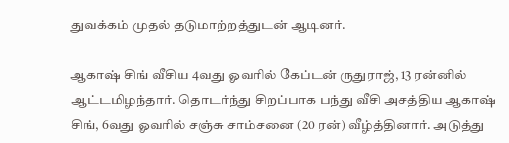துவக்கம் முதல் தடுமாற்றத்துடன் ஆடினர்.

ஆகாஷ் சிங் வீசிய 4வது ஓவரில் கேப்டன் ருதுராஜ், 13 ரன்னில் ஆட்டமிழந்தார். தொடர்ந்து சிறப்பாக பந்து வீசி அசத்திய ஆகாஷ் சிங், 6வது ஓவரில் சஞ்சு சாம்சனை (20 ரன்) வீழ்த்தினார். அடுத்து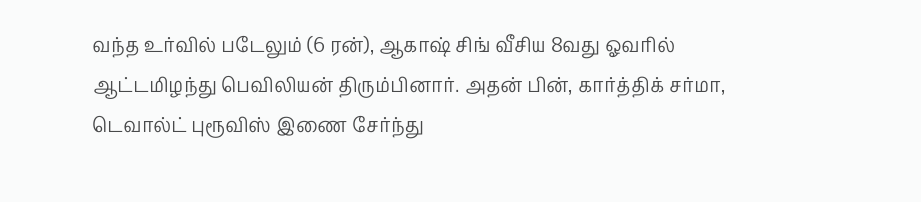வந்த உர்வில் படேலும் (6 ரன்), ஆகாஷ் சிங் வீசிய 8வது ஓவரில் ஆட்டமிழந்து பெவிலியன் திரும்பினார். அதன் பின், கார்த்திக் சர்மா, டெவால்ட் புரூவிஸ் இணை சேர்ந்து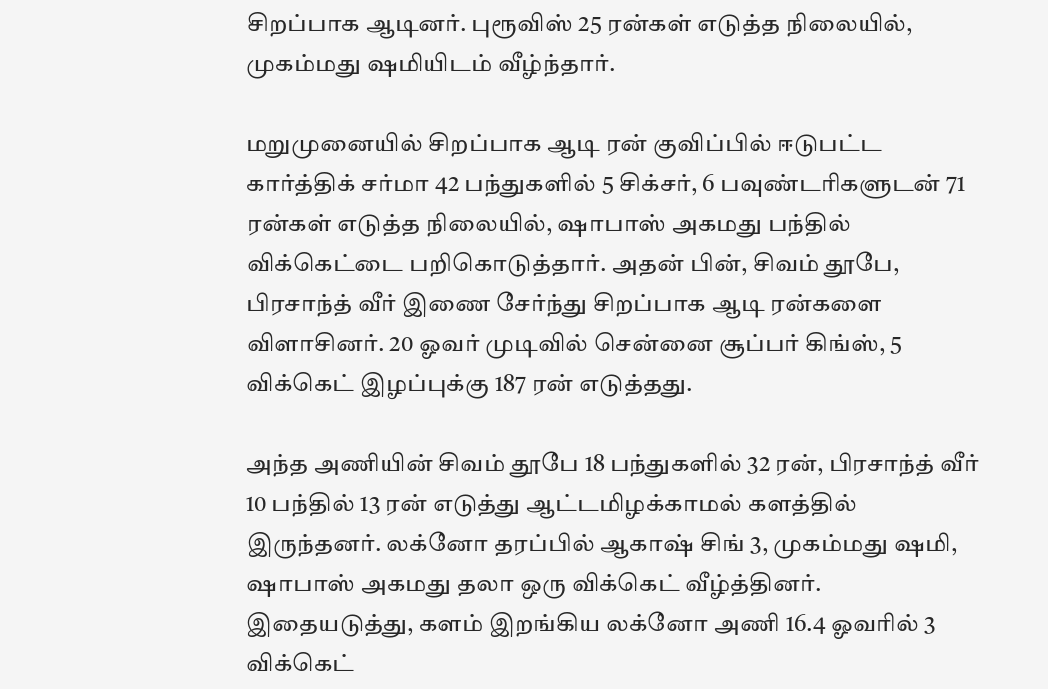சிறப்பாக ஆடினர். புரூவிஸ் 25 ரன்கள் எடுத்த நிலையில், முகம்மது ஷமியிடம் வீழ்ந்தார்.

மறுமுனையில் சிறப்பாக ஆடி ரன் குவிப்பில் ஈடுபட்ட கார்த்திக் சர்மா 42 பந்துகளில் 5 சிக்சர், 6 பவுண்டரிகளுடன் 71 ரன்கள் எடுத்த நிலையில், ஷாபாஸ் அகமது பந்தில் விக்கெட்டை பறிகொடுத்தார். அதன் பின், சிவம் தூபே, பிரசாந்த் வீர் இணை சேர்ந்து சிறப்பாக ஆடி ரன்களை விளாசினர். 20 ஓவர் முடிவில் சென்னை சூப்பர் கிங்ஸ், 5 விக்கெட் இழப்புக்கு 187 ரன் எடுத்தது.

அந்த அணியின் சிவம் தூபே 18 பந்துகளில் 32 ரன், பிரசாந்த் வீர் 10 பந்தில் 13 ரன் எடுத்து ஆட்டமிழக்காமல் களத்தில் இருந்தனர். லக்னோ தரப்பில் ஆகாஷ் சிங் 3, முகம்மது ஷமி, ஷாபாஸ் அகமது தலா ஒரு விக்கெட் வீழ்த்தினர்.  இதையடுத்து, களம் இறங்கிய லக்னோ அணி 16.4 ஓவரில் 3 விக்கெட்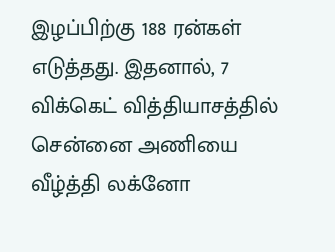இழப்பிற்கு 188 ரன்கள் எடுத்தது. இதனால், 7 விக்கெட் வித்தியாசத்தில் சென்னை அணியை வீழ்த்தி லக்னோ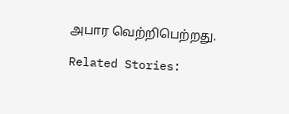அபார வெற்றிபெற்றது.

Related Stories: